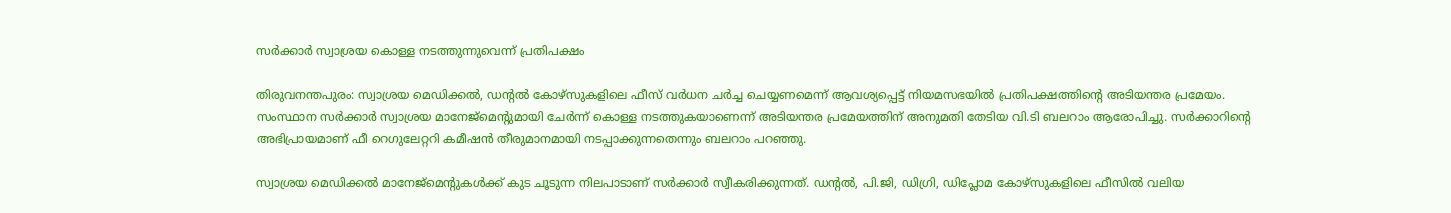സര്‍ക്കാര്‍ സ്വാശ്രയ കൊള്ള നടത്തുന്നുവെന്ന് പ്രതിപക്ഷം

തിരുവനന്തപുരം: സ്വാശ്രയ മെഡിക്കല്‍, ഡന്റല്‍ കോഴ്‌സുകളിലെ ഫീസ് വര്‍ധന ചര്‍ച്ച ചെയ്യണമെന്ന് ആവശ്യപ്പെട്ട് നിയമസഭയില്‍ പ്രതിപക്ഷത്തിന്റെ അടിയന്തര പ്രമേയം. സംസ്ഥാന സര്‍ക്കാര്‍ സ്വാശ്രയ മാനേജ്‌മെന്റുമായി ചേര്‍ന്ന് കൊള്ള നടത്തുകയാണെന്ന് അടിയന്തര പ്രമേയത്തിന് അനുമതി തേടിയ വി.ടി ബലറാം ആരോപിച്ചു. സര്‍ക്കാറിന്റെ അഭിപ്രായമാണ് ഫീ റെഗുലേറ്ററി കമീഷന്‍ തീരുമാനമായി നടപ്പാക്കുന്നതെന്നും ബലറാം പറഞ്ഞു.

സ്വാശ്രയ മെഡിക്കല്‍ മാനേജ്‌മെന്റുകള്‍ക്ക് കുട ചൂടുന്ന നിലപാടാണ് സര്‍ക്കാര്‍ സ്വീകരിക്കുന്നത്. ഡന്റല്‍, പി.ജി, ഡിഗ്രി, ഡിപ്ലോമ കോഴ്‌സുകളിലെ ഫീസില്‍ വലിയ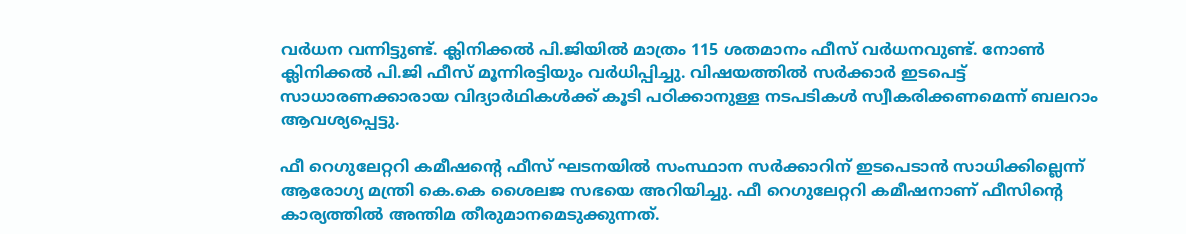വര്‍ധന വന്നിട്ടുണ്ട്. ക്ലിനിക്കല്‍ പി.ജിയില്‍ മാത്രം 115 ശതമാനം ഫീസ് വര്‍ധനവുണ്ട്. നോണ്‍ ക്ലിനിക്കല്‍ പി.ജി ഫീസ് മൂന്നിരട്ടിയും വര്‍ധിപ്പിച്ചു. വിഷയത്തില്‍ സര്‍ക്കാര്‍ ഇടപെട്ട് സാധാരണക്കാരായ വിദ്യാര്‍ഥികള്‍ക്ക് കൂടി പഠിക്കാനുള്ള നടപടികള്‍ സ്വീകരിക്കണമെന്ന് ബലറാം ആവശ്യപ്പെട്ടു.

ഫീ റെഗുലേറ്ററി കമീഷന്റെ ഫീസ് ഘടനയില്‍ സംസ്ഥാന സര്‍ക്കാറിന് ഇടപെടാന്‍ സാധിക്കില്ലെന്ന് ആരോഗ്യ മന്ത്രി കെ.കെ ശൈലജ സഭയെ അറിയിച്ചു. ഫീ റെഗുലേറ്ററി കമീഷനാണ് ഫീസിന്റെ കാര്യത്തില്‍ അന്തിമ തീരുമാനമെടുക്കുന്നത്.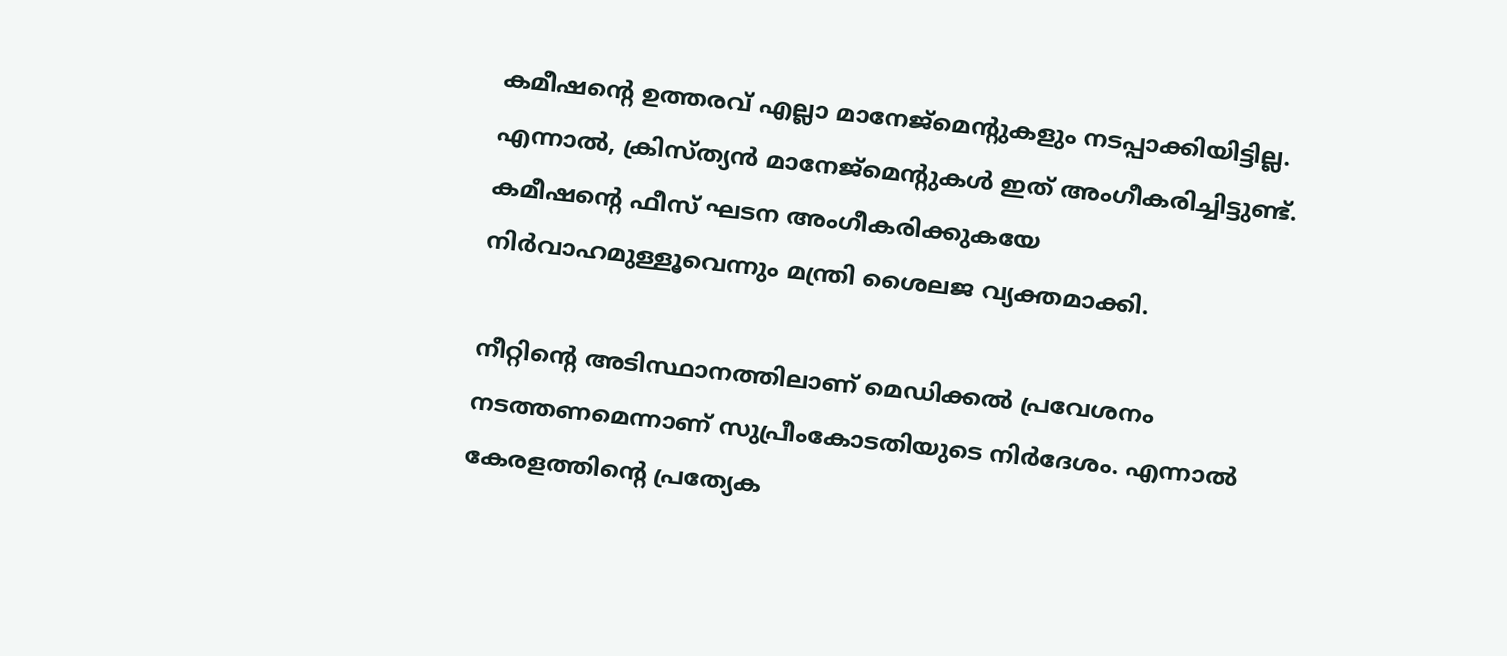കമീഷന്റെ ഉത്തരവ് എല്ലാ മാനേജ്‌മെന്റുകളും നടപ്പാക്കിയിട്ടില്ല. എന്നാല്‍, ക്രിസ്ത്യന്‍ മാനേജ്‌മെന്റുകള്‍ ഇത് അംഗീകരിച്ചിട്ടുണ്ട്. കമീഷന്റെ ഫീസ് ഘടന അംഗീകരിക്കുകയേ നിര്‍വാഹമുള്ളൂവെന്നും മന്ത്രി ശൈലജ വ്യക്തമാക്കി.

നീറ്റിന്റെ അടിസ്ഥാനത്തിലാണ് മെഡിക്കല്‍ പ്രവേശനം നടത്തണമെന്നാണ് സുപ്രീംകോടതിയുടെ നിര്‍ദേശം. എന്നാല്‍ കേരളത്തിന്റെ പ്രത്യേക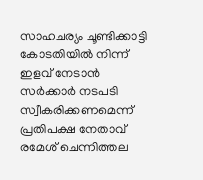സാഹചര്യം ചൂണ്ടിക്കാട്ടി കോടതിയില്‍ നിന്ന് ഇളവ് നേടാന്‍ സര്‍ക്കാര്‍ നടപടി സ്വീകരിക്കണമെന്ന് പ്രതിപക്ഷ നേതാവ് രമേശ് ചെന്നിത്തല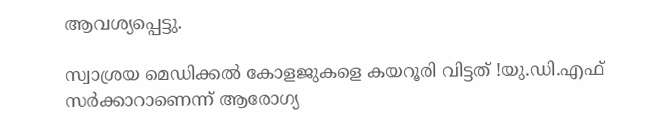ആവശ്യപ്പെട്ടു.

സ്വാശ്രയ മെഡിക്കല്‍ കോളജുകളെ കയറൂരി വിട്ടത് !യു.ഡി.എഫ് സര്‍ക്കാറാണെന്ന് ആരോഗ്യ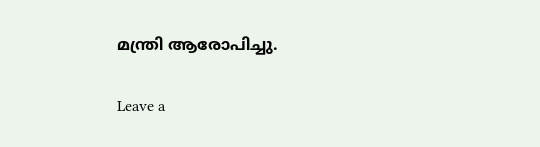മന്ത്രി ആരോപിച്ചു.

Leave a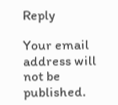Reply

Your email address will not be published.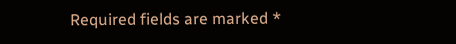Required fields are marked *